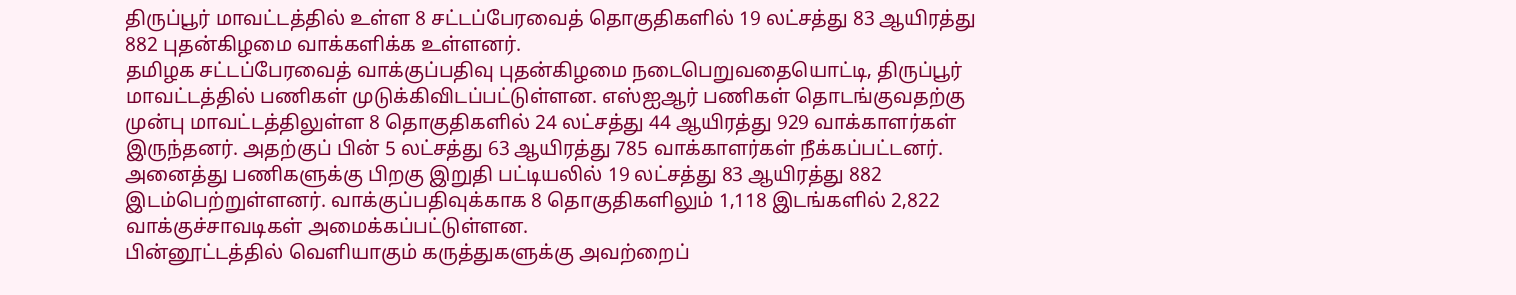திருப்பூர் மாவட்டத்தில் உள்ள 8 சட்டப்பேரவைத் தொகுதிகளில் 19 லட்சத்து 83 ஆயிரத்து 882 புதன்கிழமை வாக்களிக்க உள்ளனர்.
தமிழக சட்டப்பேரவைத் வாக்குப்பதிவு புதன்கிழமை நடைபெறுவதையொட்டி, திருப்பூர் மாவட்டத்தில் பணிகள் முடுக்கிவிடப்பட்டுள்ளன. எஸ்ஐஆர் பணிகள் தொடங்குவதற்கு முன்பு மாவட்டத்திலுள்ள 8 தொகுதிகளில் 24 லட்சத்து 44 ஆயிரத்து 929 வாக்காளர்கள் இருந்தனர். அதற்குப் பின் 5 லட்சத்து 63 ஆயிரத்து 785 வாக்காளர்கள் நீக்கப்பட்டனர். அனைத்து பணிகளுக்கு பிறகு இறுதி பட்டியலில் 19 லட்சத்து 83 ஆயிரத்து 882 இடம்பெற்றுள்ளனர். வாக்குப்பதிவுக்காக 8 தொகுதிகளிலும் 1,118 இடங்களில் 2,822 வாக்குச்சாவடிகள் அமைக்கப்பட்டுள்ளன.
பின்னூட்டத்தில் வெளியாகும் கருத்துகளுக்கு அவற்றைப்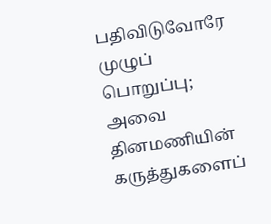பதிவிடுவோரே முழுப் பொறுப்பு; அவை தினமணியின் கருத்துகளைப்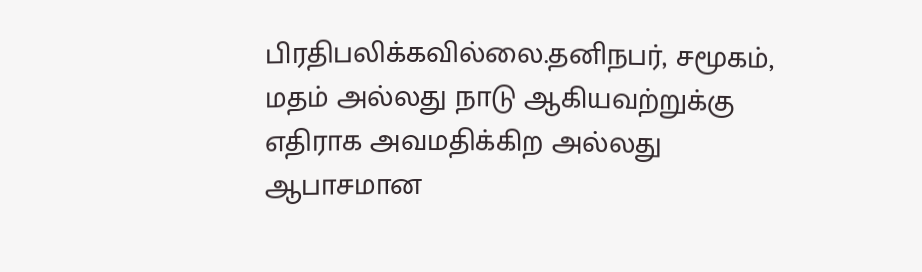பிரதிபலிக்கவில்லை.தனிநபர், சமூகம், மதம் அல்லது நாடு ஆகியவற்றுக்கு எதிராக அவமதிக்கிற அல்லது ஆபாசமான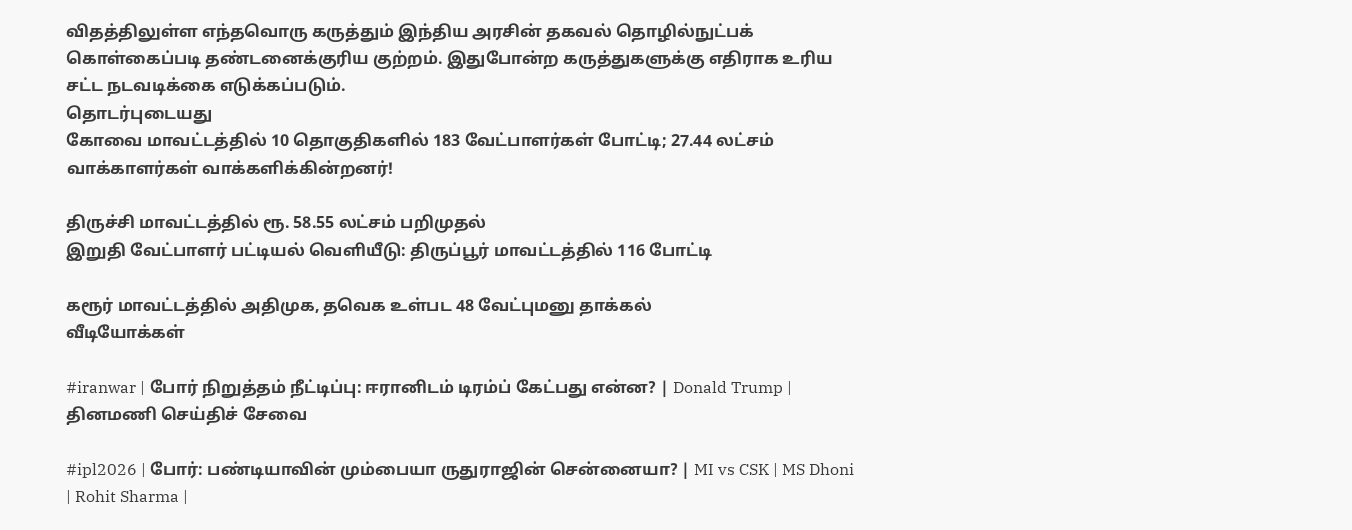விதத்திலுள்ள எந்தவொரு கருத்தும் இந்திய அரசின் தகவல் தொழில்நுட்பக் கொள்கைப்படி தண்டனைக்குரிய குற்றம். இதுபோன்ற கருத்துகளுக்கு எதிராக உரிய சட்ட நடவடிக்கை எடுக்கப்படும்.
தொடர்புடையது
கோவை மாவட்டத்தில் 10 தொகுதிகளில் 183 வேட்பாளர்கள் போட்டி; 27.44 லட்சம் வாக்காளர்கள் வாக்களிக்கின்றனர்!

திருச்சி மாவட்டத்தில் ரூ. 58.55 லட்சம் பறிமுதல்
இறுதி வேட்பாளர் பட்டியல் வெளியீடு: திருப்பூர் மாவட்டத்தில் 116 போட்டி

கரூர் மாவட்டத்தில் அதிமுக, தவெக உள்பட 48 வேட்புமனு தாக்கல்
வீடியோக்கள்

#iranwar | போர் நிறுத்தம் நீட்டிப்பு: ஈரானிடம் டிரம்ப் கேட்பது என்ன? | Donald Trump |
தினமணி செய்திச் சேவை

#ipl2026 | போர்: பண்டியாவின் மும்பையா ருதுராஜின் சென்னையா? | MI vs CSK | MS Dhoni | Rohit Sharma |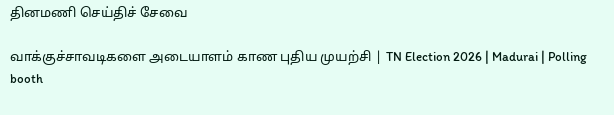தினமணி செய்திச் சேவை

வாக்குச்சாவடிகளை அடையாளம் காண புதிய முயற்சி | TN Election 2026 | Madurai | Polling booth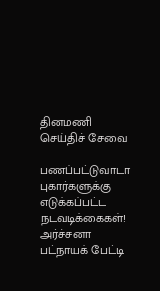தினமணி செய்திச் சேவை

பணப்பட்டுவாடா புகார்களுக்கு எடுக்கப்பட்ட நடவடிக்கைகள்! அர்ச்சனா பட்நாயக் பேட்டி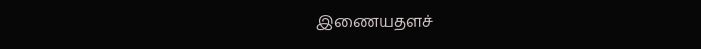இணையதளச்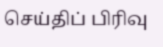செய்திப் பிரிவு